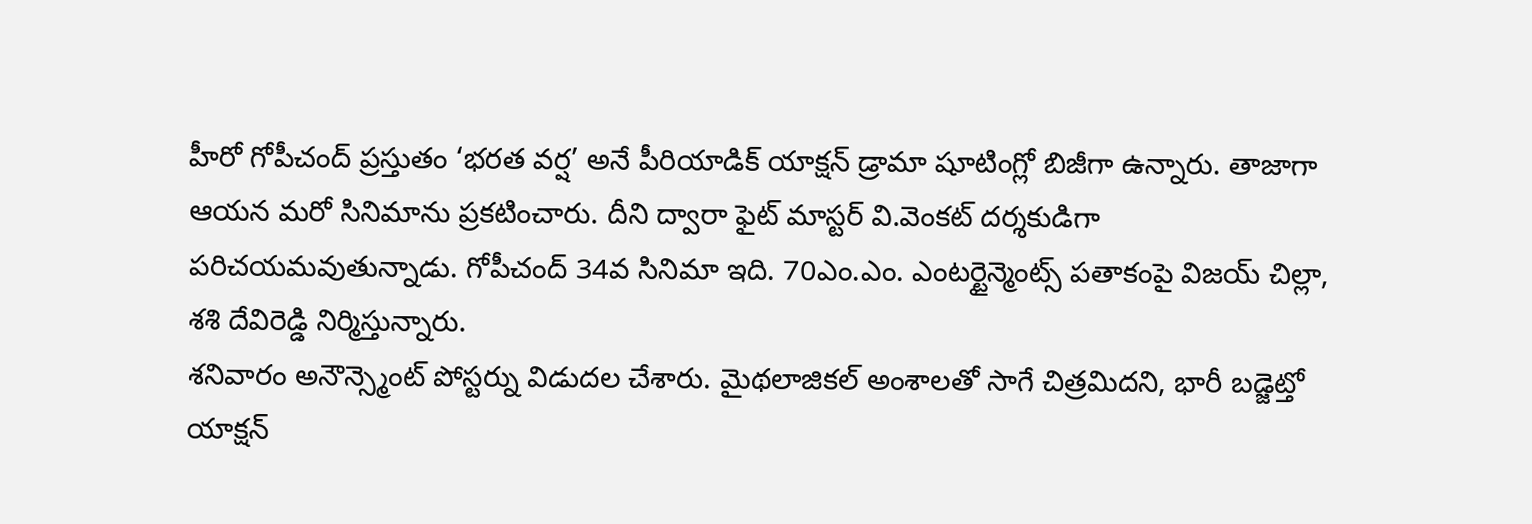హీరో గోపీచంద్ ప్రస్తుతం ‘భరత వర్ష’ అనే పీరియాడిక్ యాక్షన్ డ్రామా షూటింగ్లో బిజీగా ఉన్నారు. తాజాగా ఆయన మరో సినిమాను ప్రకటించారు. దీని ద్వారా ఫైట్ మాస్టర్ వి.వెంకట్ దర్శకుడిగా పరిచయమవుతున్నాడు. గోపీచంద్ 34వ సినిమా ఇది. 70ఎం.ఎం. ఎంటర్టైన్మెంట్స్ పతాకంపై విజయ్ చిల్లా, శశి దేవిరెడ్డి నిర్మిస్తున్నారు.
శనివారం అనౌన్స్మెంట్ పోస్టర్ను విడుదల చేశారు. మైథలాజికల్ అంశాలతో సాగే చిత్రమిదని, భారీ బడ్జెట్తో యాక్షన్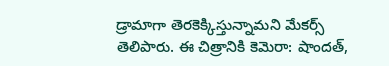డ్రామాగా తెరకెక్కిస్తున్నామని మేకర్స్ తెలిపారు. ఈ చిత్రానికి కెమెరా: షాందత్,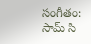సంగీతం: సామ్ సి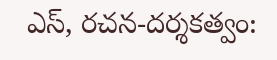ఎస్, రచన-దర్శకత్వం: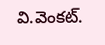వి.వెంకట్.